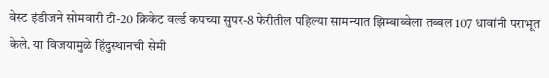वेस्ट इंडीजने सोमवारी टी-20 क्रिकेट वर्ल्ड कपच्या सुपर-8 फेरीतील पहिल्या सामन्यात झिम्बाब्वेला तब्बल 107 धावांनी पराभूत केले. या विजयामुळे हिंदुस्थानची सेमी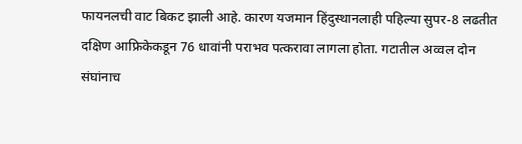फायनलची वाट बिकट झाली आहे. कारण यजमान हिंदुस्थानलाही पहिल्या सुपर-8 लढतीत दक्षिण आफ्रिकेकडून 76 धावांनी पराभव पत्करावा लागला होता. गटातील अव्वल दोन संघांनाच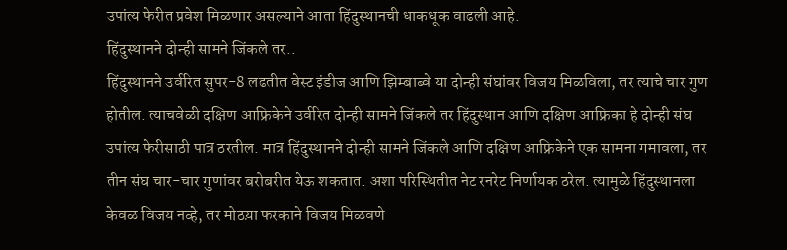उपांत्य फेरीत प्रवेश मिळणार असल्याने आता हिंदुस्थानची धाकधूक वाढली आहे.
हिंदुस्थानने दोन्ही सामने जिंकले तर..
हिंदुस्थानने उर्वरित सुपर-8 लढतीत वेस्ट इंडीज आणि झिम्बाब्वे या दोन्ही संघांवर विजय मिळविला, तर त्याचे चार गुण होतील. त्याचवेळी दक्षिण आफ्रिकेने उर्वरित दोन्ही सामने जिंकले तर हिंदुस्थान आणि दक्षिण आफ्रिका हे दोन्ही संघ उपांत्य फेरीसाठी पात्र ठरतील. मात्र हिंदुस्थानने दोन्ही सामने जिंकले आणि दक्षिण आफ्रिकेने एक सामना गमावला, तर तीन संघ चार-चार गुणांवर बरोबरीत येऊ शकतात. अशा परिस्थितीत नेट रनरेट निर्णायक ठरेल. त्यामुळे हिंदुस्थानला केवळ विजय नव्हे, तर मोठय़ा फरकाने विजय मिळवणे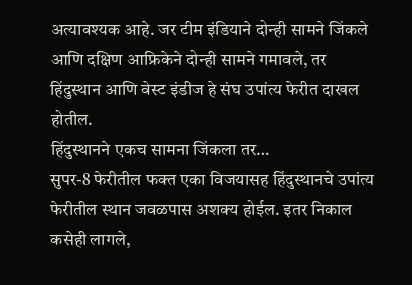अत्यावश्यक आहे. जर टीम इंडियाने दोन्ही सामने जिंकले आणि दक्षिण आफ्रिकेने दोन्ही सामने गमावले, तर हिंदुस्थान आणि वेस्ट इंडीज हे संघ उपांत्य फेरीत दाखल होतील.
हिंदुस्थानने एकच सामना जिंकला तर…
सुपर-8 फेरीतील फक्त एका विजयासह हिंदुस्थानचे उपांत्य फेरीतील स्थान जवळपास अशक्य होईल. इतर निकाल कसेही लागले,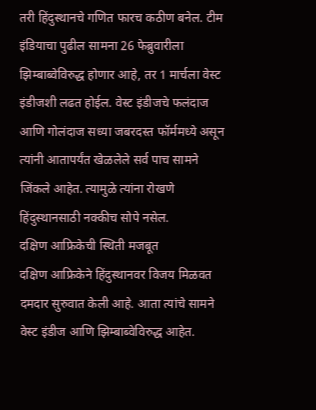तरी हिंदुस्थानचे गणित फारच कठीण बनेल. टीम इंडियाचा पुढील सामना 26 फेब्रुवारीला झिम्बाब्वेविरुद्ध होणार आहे, तर 1 मार्चला वेस्ट इंडीजशी लढत होईल. वेस्ट इंडीजचे फलंदाज आणि गोलंदाज सध्या जबरदस्त फॉर्ममध्ये असून त्यांनी आतापर्यंत खेळलेले सर्व पाच सामने जिंकले आहेत. त्यामुळे त्यांना रोखणे हिंदुस्थानसाठी नक्कीच सोपे नसेल.
दक्षिण आफ्रिकेची स्थिती मजबूत
दक्षिण आफ्रिकेने हिंदुस्थानवर विजय मिळवत दमदार सुरुवात केली आहे. आता त्यांचे सामने वेस्ट इंडीज आणि झिम्बाब्वेविरुद्ध आहेत.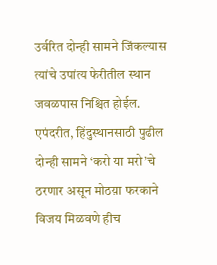उर्वरित दोन्ही सामने जिंकल्यास त्यांचे उपांत्य फेरीतील स्थान जवळपास निश्चित होईल. एपंदरीत, हिंदुस्थानसाठी पुढील दोन्ही सामने ‘करो या मरो’चे ठरणार असून मोठय़ा फरकाने विजय मिळवणे हीच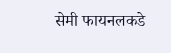सेमी फायनलकडे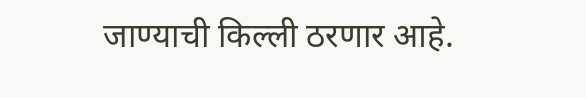जाण्याची किल्ली ठरणार आहे.